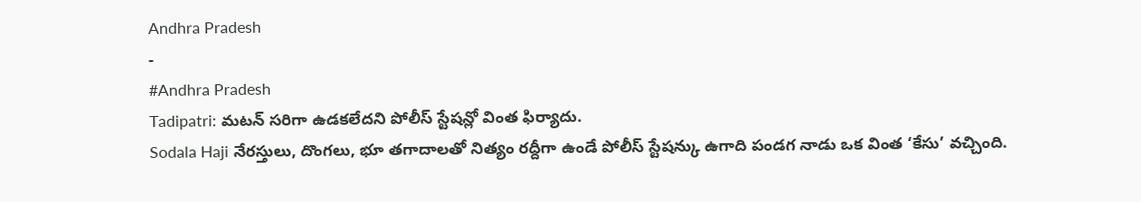Andhra Pradesh
-
#Andhra Pradesh
Tadipatri: మటన్ సరిగా ఉడకలేదని పోలీస్ స్టేషన్లో వింత ఫిర్యాదు.
Sodala Haji నేరస్తులు, దొంగలు, భూ తగాదాలతో నిత్యం రద్దీగా ఉండే పోలీస్ స్టేషన్కు ఉగాది పండగ నాడు ఒక వింత ‘కేసు’ వచ్చింది.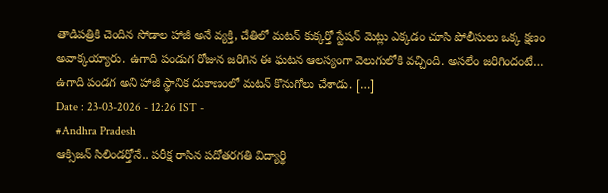తాడిపత్రికి చెందిన సోడాల హాజీ అనే వ్యక్తి, చేతిలో మటన్ కుక్కర్తో స్టేషన్ మెట్లు ఎక్కడం చూసి పోలీసులు ఒక్క క్షణం అవాక్కయ్యారు. ఉగాది పండుగ రోజున జరిగిన ఈ ఘటన ఆలస్యంగా వెలుగులోకి వచ్చింది. అసలేం జరిగిందంటే… ఉగాది పండగ అని హాజీ స్థానిక దుకాణంలో మటన్ కొనుగోలు చేశాడు. […]
Date : 23-03-2026 - 12:26 IST -
#Andhra Pradesh
ఆక్సిజన్ సిలిండర్తోనే.. పరీక్ష రాసిన పదోతరగతి విద్యార్థి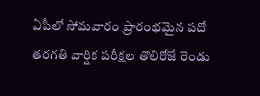ఏపీలో సోమవారం ప్రారంభమైన పదో తరగతి వార్షిక పరీక్షల తొలిరోజే రెండు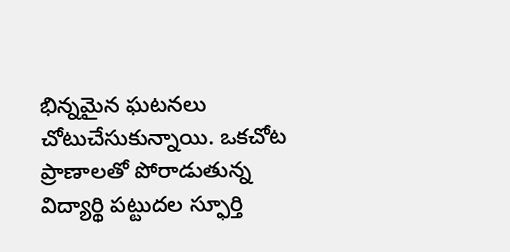భిన్నమైన ఘటనలు చోటుచేసుకున్నాయి. ఒకచోట ప్రాణాలతో పోరాడుతున్న విద్యార్థి పట్టుదల స్ఫూర్తి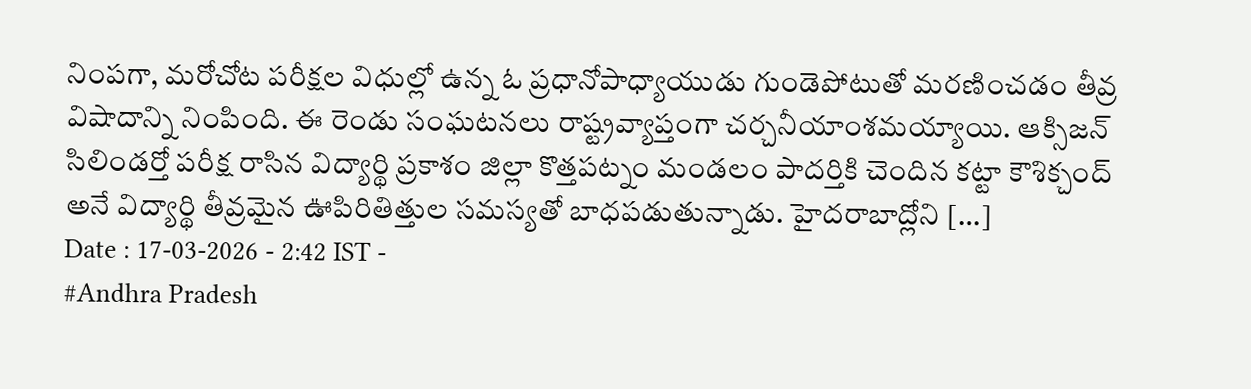నింపగా, మరోచోట పరీక్షల విధుల్లో ఉన్న ఓ ప్రధానోపాధ్యాయుడు గుండెపోటుతో మరణించడం తీవ్ర విషాదాన్ని నింపింది. ఈ రెండు సంఘటనలు రాష్ట్రవ్యాప్తంగా చర్చనీయాంశమయ్యాయి. ఆక్సిజన్ సిలిండర్తో పరీక్ష రాసిన విద్యార్థి ప్రకాశం జిల్లా కొత్తపట్నం మండలం పాదర్తికి చెందిన కట్టా కౌశిక్చంద్ అనే విద్యార్థి తీవ్రమైన ఊపిరితిత్తుల సమస్యతో బాధపడుతున్నాడు. హైదరాబాద్లోని […]
Date : 17-03-2026 - 2:42 IST -
#Andhra Pradesh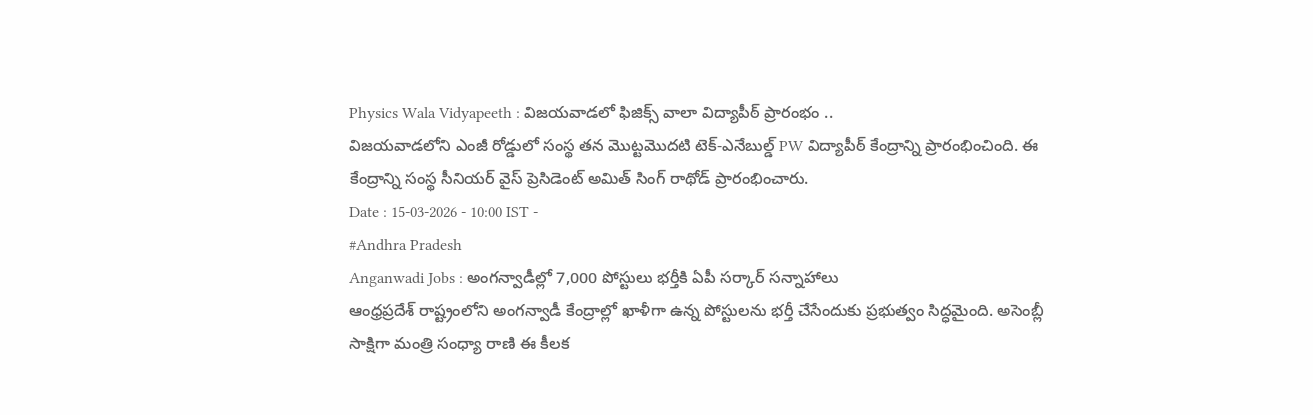Physics Wala Vidyapeeth : విజయవాడలో ఫిజిక్స్ వాలా విద్యాపీఠ్ ప్రారంభం ..
విజయవాడలోని ఎంజీ రోడ్డులో సంస్థ తన మొట్టమొదటి టెక్-ఎనేబుల్డ్ PW విద్యాపీఠ్ కేంద్రాన్ని ప్రారంభించింది. ఈ కేంద్రాన్ని సంస్థ సీనియర్ వైస్ ప్రెసిడెంట్ అమిత్ సింగ్ రాథోడ్ ప్రారంభించారు.
Date : 15-03-2026 - 10:00 IST -
#Andhra Pradesh
Anganwadi Jobs : అంగన్వాడీల్లో 7,000 పోస్టులు భర్తీకి ఏపీ సర్కార్ సన్నాహాలు
ఆంధ్రప్రదేశ్ రాష్ట్రంలోని అంగన్వాడీ కేంద్రాల్లో ఖాళీగా ఉన్న పోస్టులను భర్తీ చేసేందుకు ప్రభుత్వం సిద్ధమైంది. అసెంబ్లీ సాక్షిగా మంత్రి సంధ్యా రాణి ఈ కీలక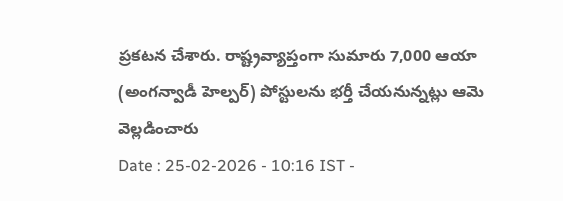ప్రకటన చేశారు. రాష్ట్రవ్యాప్తంగా సుమారు 7,000 ఆయా (అంగన్వాడీ హెల్పర్) పోస్టులను భర్తీ చేయనున్నట్లు ఆమె వెల్లడించారు
Date : 25-02-2026 - 10:16 IST -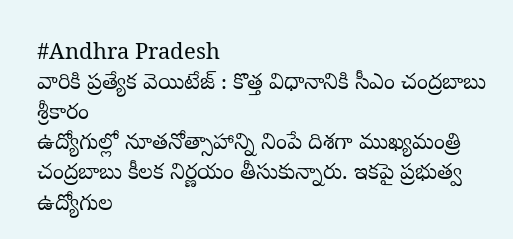#Andhra Pradesh
వారికి ప్రత్యేక వెయిటేజ్ : కొత్త విధానానికి సీఎం చంద్రబాబు శ్రీకారం
ఉద్యోగుల్లో నూతనోత్సాహాన్ని నింపే దిశగా ముఖ్యమంత్రి చంద్రబాబు కీలక నిర్ణయం తీసుకున్నారు. ఇకపై ప్రభుత్వ ఉద్యోగుల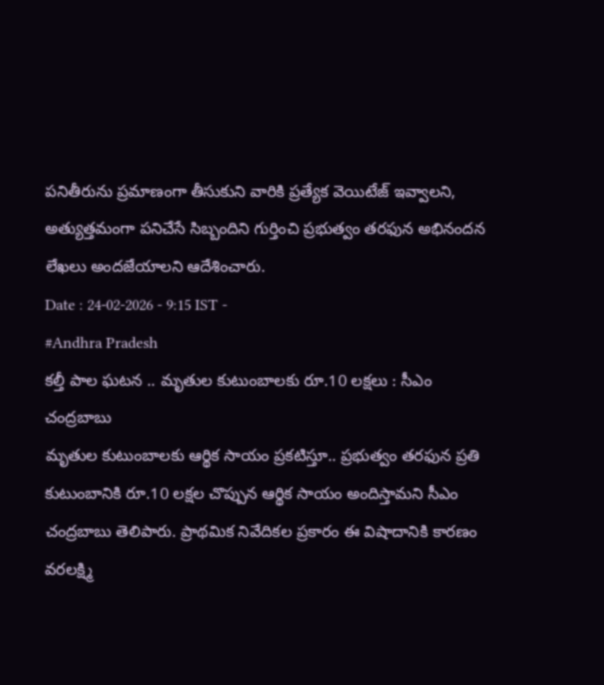పనితీరును ప్రమాణంగా తీసుకుని వారికి ప్రత్యేక వెయిటేజ్ ఇవ్వాలని, అత్యుత్తమంగా పనిచేసే సిబ్బందిని గుర్తించి ప్రభుత్వం తరఫున అభినందన లేఖలు అందజేయాలని ఆదేశించారు.
Date : 24-02-2026 - 9:15 IST -
#Andhra Pradesh
కల్తీ పాల ఘటన .. మృతుల కుటుంబాలకు రూ.10 లక్షలు : సీఎం చంద్రబాబు
మృతుల కుటుంబాలకు ఆర్థిక సాయం ప్రకటిస్తూ.. ప్రభుత్వం తరఫున ప్రతి కుటుంబానికి రూ.10 లక్షల చొప్పున ఆర్థిక సాయం అందిస్తామని సీఎం చంద్రబాబు తెలిపారు. ప్రాథమిక నివేదికల ప్రకారం ఈ విషాదానికి కారణం వరలక్ష్మి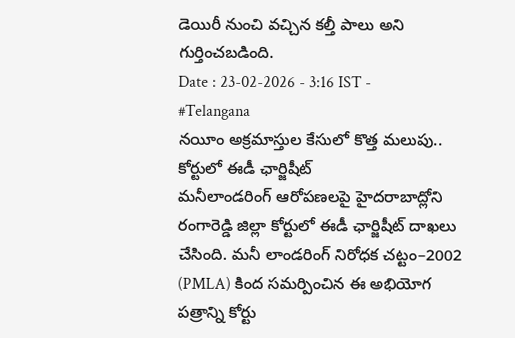డెయిరీ నుంచి వచ్చిన కల్తీ పాలు అని గుర్తించబడింది.
Date : 23-02-2026 - 3:16 IST -
#Telangana
నయీం అక్రమాస్తుల కేసులో కొత్త మలుపు.. కోర్టులో ఈడీ ఛార్జిషీట్
మనీలాండరింగ్ ఆరోపణలపై హైదరాబాద్లోని రంగారెడ్డి జిల్లా కోర్టులో ఈడీ ఛార్జిషీట్ దాఖలు చేసింది. మనీ లాండరింగ్ నిరోధక చట్టం–2002 (PMLA) కింద సమర్పించిన ఈ అభియోగ పత్రాన్ని కోర్టు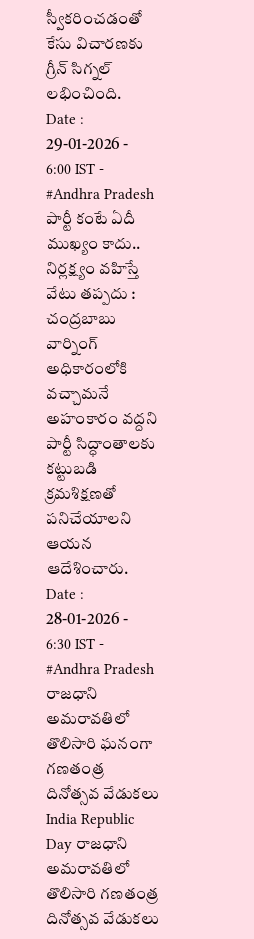స్వీకరించడంతో కేసు విచారణకు గ్రీన్ సిగ్నల్ లభించింది.
Date : 29-01-2026 - 6:00 IST -
#Andhra Pradesh
పార్టీ కంటే ఏదీ ముఖ్యం కాదు.. నిర్లక్ష్యం వహిస్తే వేటు తప్పదు : చంద్రబాబు వార్నింగ్
అధికారంలోకి వచ్చామనే అహంకారం వద్దని పార్టీ సిద్ధాంతాలకు కట్టుబడి క్రమశిక్షణతో పనిచేయాలని ఆయన ఆదేశించారు.
Date : 28-01-2026 - 6:30 IST -
#Andhra Pradesh
రాజధాని అమరావతిలో తొలిసారి ఘనంగా గణతంత్ర దినోత్సవ వేడుకలు
India Republic Day రాజధాని అమరావతిలో తొలిసారి గణతంత్ర దినోత్సవ వేడుకలు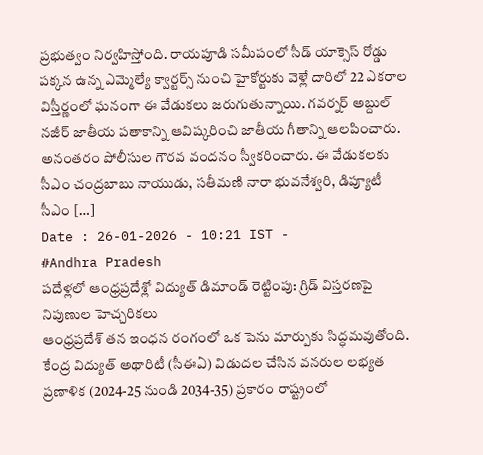ప్రభుత్వం నిర్వహిస్తోంది. రాయపూడి సమీపంలో సీడ్ యాక్సెస్ రోడ్డు పక్కన ఉన్న ఎమ్మెల్యే క్వార్టర్స్ నుంచి హైకోర్టుకు వెళ్లే దారిలో 22 ఎకరాల విస్తీర్ణంలో ఘనంగా ఈ వేడుకలు జరుగుతున్నాయి. గవర్నర్ అబ్దుల్ నజీర్ జాతీయ పతాకాన్ని ఆవిష్కరించి జాతీయ గీతాన్ని ఆలపించారు. అనంతరం పోలీసుల గౌరవ వందనం స్వీకరించారు. ఈ వేడుకలకు సీఎం చంద్రబాబు నాయుడు, సతీమణి నారా భువనేశ్వరి, డిప్యూటీ సీఎం […]
Date : 26-01-2026 - 10:21 IST -
#Andhra Pradesh
పదేళ్లలో ఆంధ్రప్రదేశ్లో విద్యుత్ డిమాండ్ రెట్టింపు: గ్రిడ్ విస్తరణపై నిపుణుల హెచ్చరికలు
ఆంధ్రప్రదేశ్ తన ఇంధన రంగంలో ఒక పెను మార్పుకు సిద్ధమవుతోంది. కేంద్ర విద్యుత్ అథారిటీ (సీఈఏ) విడుదల చేసిన వనరుల లభ్యత ప్రణాళిక (2024-25 నుండి 2034-35) ప్రకారం రాష్ట్రంలో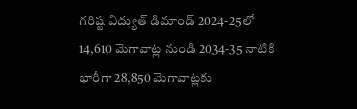గరిష్ట విద్యుత్ డిమాండ్ 2024-25లో 14,610 మెగావాట్ల నుండి 2034-35 నాటికి భారీగా 28,850 మెగావాట్లకు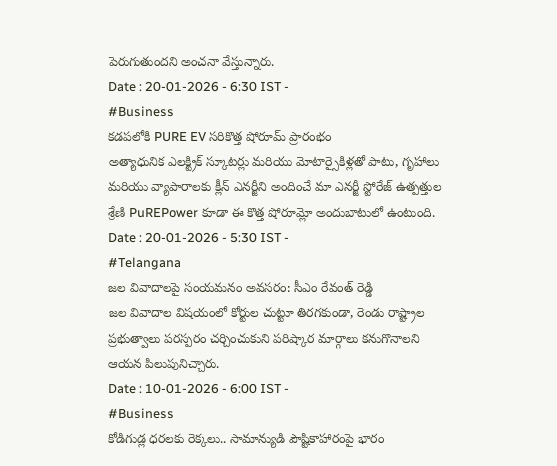పెరుగుతుందని అంచనా వేస్తున్నారు.
Date : 20-01-2026 - 6:30 IST -
#Business
కడపలోకి PURE EV సరికొత్త షోరూమ్ ప్రారంభం
అత్యాధునిక ఎలక్ట్రిక్ స్కూటర్లు మరియు మోటార్సైకిళ్లతో పాటు, గృహాలు మరియు వ్యాపారాలకు క్లీన్ ఎనర్జీని అందించే మా ఎనర్జీ స్టోరేజ్ ఉత్పత్తుల శ్రేణి PuREPower కూడా ఈ కొత్త షోరూమ్లో అందుబాటులో ఉంటుంది.
Date : 20-01-2026 - 5:30 IST -
#Telangana
జల వివాదాలపై సంయమనం అవసరం: సీఎం రేవంత్ రెడ్డి
జల వివాదాల విషయంలో కోర్టుల చుట్టూ తిరగకుండా, రెండు రాష్ట్రాల ప్రభుత్వాలు పరస్పరం చర్చించుకుని పరిష్కార మార్గాలు కనుగొనాలని ఆయన పిలుపునిచ్చారు.
Date : 10-01-2026 - 6:00 IST -
#Business
కోడిగుడ్ల ధరలకు రెక్కలు.. సామాన్యుడి పౌష్టికాహారంపై భారం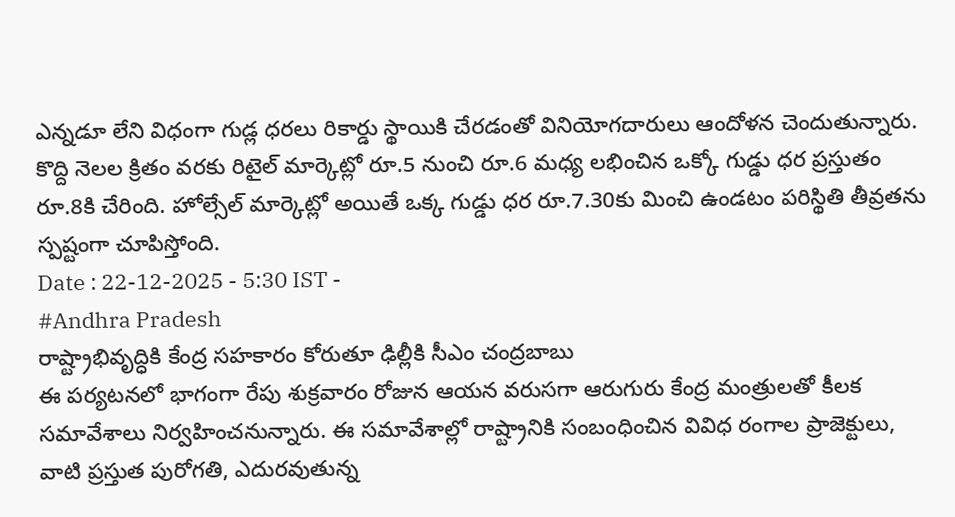ఎన్నడూ లేని విధంగా గుడ్ల ధరలు రికార్డు స్థాయికి చేరడంతో వినియోగదారులు ఆందోళన చెందుతున్నారు. కొద్ది నెలల క్రితం వరకు రిటైల్ మార్కెట్లో రూ.5 నుంచి రూ.6 మధ్య లభించిన ఒక్కో గుడ్డు ధర ప్రస్తుతం రూ.8కి చేరింది. హోల్సేల్ మార్కెట్లో అయితే ఒక్క గుడ్డు ధర రూ.7.30కు మించి ఉండటం పరిస్థితి తీవ్రతను స్పష్టంగా చూపిస్తోంది.
Date : 22-12-2025 - 5:30 IST -
#Andhra Pradesh
రాష్ట్రాభివృద్ధికి కేంద్ర సహకారం కోరుతూ ఢిల్లీకి సీఎం చంద్రబాబు
ఈ పర్యటనలో భాగంగా రేపు శుక్రవారం రోజున ఆయన వరుసగా ఆరుగురు కేంద్ర మంత్రులతో కీలక సమావేశాలు నిర్వహించనున్నారు. ఈ సమావేశాల్లో రాష్ట్రానికి సంబంధించిన వివిధ రంగాల ప్రాజెక్టులు, వాటి ప్రస్తుత పురోగతి, ఎదురవుతున్న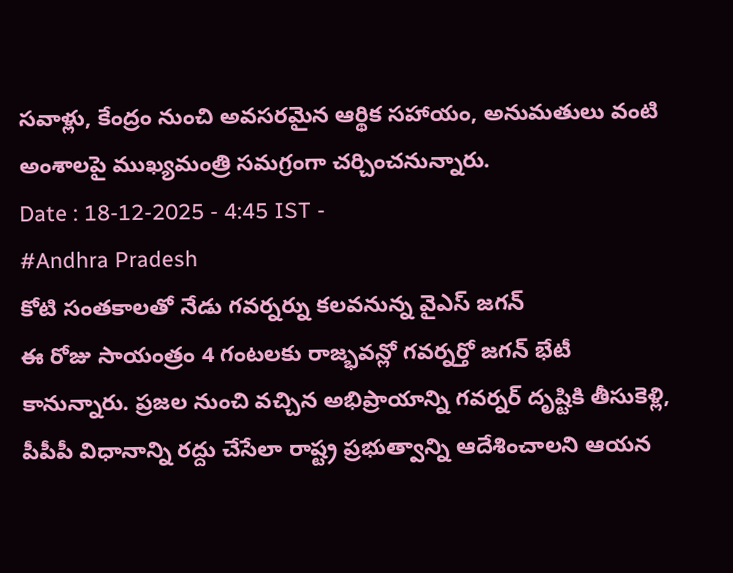సవాళ్లు, కేంద్రం నుంచి అవసరమైన ఆర్థిక సహాయం, అనుమతులు వంటి అంశాలపై ముఖ్యమంత్రి సమగ్రంగా చర్చించనున్నారు.
Date : 18-12-2025 - 4:45 IST -
#Andhra Pradesh
కోటి సంతకాలతో నేడు గవర్నర్ను కలవనున్న వైఎస్ జగన్
ఈ రోజు సాయంత్రం 4 గంటలకు రాజ్భవన్లో గవర్నర్తో జగన్ భేటీ కానున్నారు. ప్రజల నుంచి వచ్చిన అభిప్రాయాన్ని గవర్నర్ దృష్టికి తీసుకెళ్లి, పీపీపీ విధానాన్ని రద్దు చేసేలా రాష్ట్ర ప్రభుత్వాన్ని ఆదేశించాలని ఆయన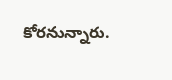కోరనున్నారు.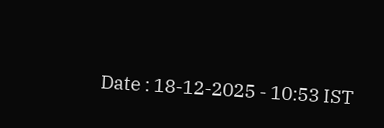Date : 18-12-2025 - 10:53 IST